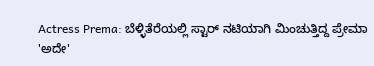Actress Prema: ಬೆಳ್ಳಿತೆರೆಯಲ್ಲಿ ಸ್ಟಾರ್ ನಟಿಯಾಗಿ ಮಿಂಚುತ್ತಿದ್ದ ಪ್ರೇಮಾ 'ಅದೇ'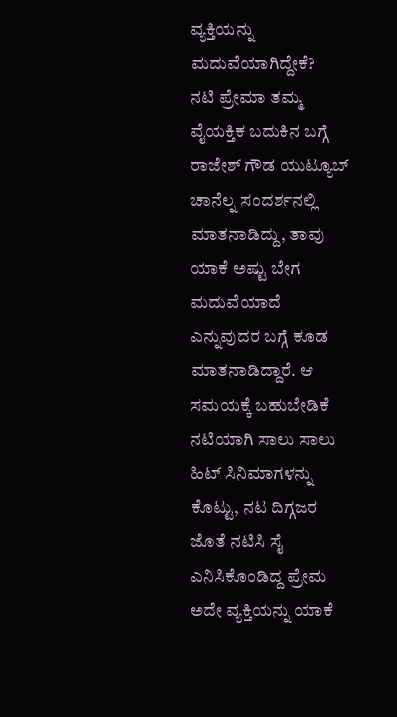ವ್ಯಕ್ತಿಯನ್ನು ಮದುವೆಯಾಗಿದ್ದೇಕೆ?
ನಟಿ ಪ್ರೇಮಾ ತಮ್ಮ ವೈಯಕ್ತಿಕ ಬದುಕಿನ ಬಗ್ಗೆ ರಾಜೇಶ್ ಗೌಡ ಯುಟ್ಯೂಬ್ ಚಾನೆಲ್ನ ಸಂದರ್ಶನಲ್ಲಿ ಮಾತನಾಡಿದ್ದು, ತಾವು ಯಾಕೆ ಅಷ್ಟು ಬೇಗ ಮದುವೆಯಾದೆ ಎನ್ನುವುದರ ಬಗ್ಗೆ ಕೂಡ ಮಾತನಾಡಿದ್ದಾರೆ. ಆ ಸಮಯಕ್ಕೆ ಬಹುಬೇಡಿಕೆ ನಟಿಯಾಗಿ ಸಾಲು ಸಾಲು ಹಿಟ್ ಸಿನಿಮಾಗಳನ್ನು ಕೊಟ್ಟು, ನಟ ದಿಗ್ಗಜರ ಜೊತೆ ನಟಿಸಿ ಸೈ ಎನಿಸಿಕೊಂಡಿದ್ದ ಪ್ರೇಮ ಅದೇ ವ್ಯಕ್ತಿಯನ್ನು ಯಾಕೆ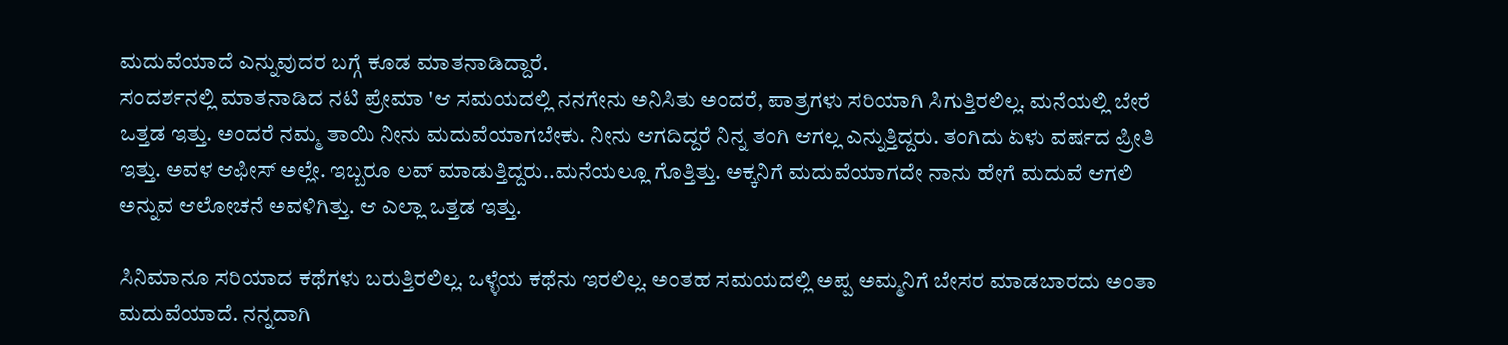ಮದುವೆಯಾದೆ ಎನ್ನುವುದರ ಬಗ್ಗೆ ಕೂಡ ಮಾತನಾಡಿದ್ದಾರೆ.
ಸಂದರ್ಶನಲ್ಲಿ ಮಾತನಾಡಿದ ನಟಿ ಪ್ರೇಮಾ 'ಆ ಸಮಯದಲ್ಲಿ ನನಗೇನು ಅನಿಸಿತು ಅಂದರೆ, ಪಾತ್ರಗಳು ಸರಿಯಾಗಿ ಸಿಗುತ್ತಿರಲಿಲ್ಲ. ಮನೆಯಲ್ಲಿ ಬೇರೆ ಒತ್ತಡ ಇತ್ತು. ಅಂದರೆ ನಮ್ಮ ತಾಯಿ ನೀನು ಮದುವೆಯಾಗಬೇಕು. ನೀನು ಆಗದಿದ್ದರೆ ನಿನ್ನ ತಂಗಿ ಆಗಲ್ಲ ಎನ್ನುತ್ತಿದ್ದರು. ತಂಗಿದು ಏಳು ವರ್ಷದ ಪ್ರೀತಿ ಇತ್ತು. ಅವಳ ಆಫೀಸ್ ಅಲ್ಲೇ. ಇಬ್ಬರೂ ಲವ್ ಮಾಡುತ್ತಿದ್ದರು..ಮನೆಯಲ್ಲೂ ಗೊತ್ತಿತ್ತು. ಅಕ್ಕನಿಗೆ ಮದುವೆಯಾಗದೇ ನಾನು ಹೇಗೆ ಮದುವೆ ಆಗಲಿ ಅನ್ನುವ ಆಲೋಚನೆ ಅವಳಿಗಿತ್ತು. ಆ ಎಲ್ಲಾ ಒತ್ತಡ ಇತ್ತು.

ಸಿನಿಮಾನೂ ಸರಿಯಾದ ಕಥೆಗಳು ಬರುತ್ತಿರಲಿಲ್ಲ. ಒಳ್ಳೆಯ ಕಥೆನು ಇರಲಿಲ್ಲ. ಅಂತಹ ಸಮಯದಲ್ಲಿ ಅಪ್ಪ ಅಮ್ಮನಿಗೆ ಬೇಸರ ಮಾಡಬಾರದು ಅಂತಾ ಮದುವೆಯಾದೆ. ನನ್ನದಾಗಿ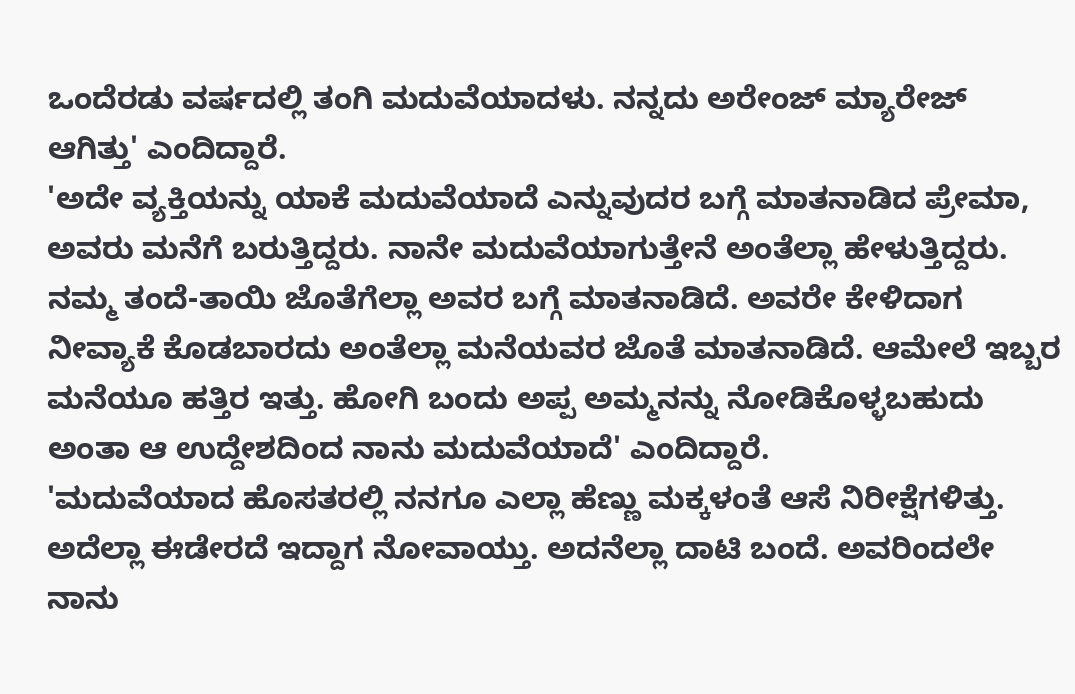ಒಂದೆರಡು ವರ್ಷದಲ್ಲಿ ತಂಗಿ ಮದುವೆಯಾದಳು. ನನ್ನದು ಅರೇಂಜ್ ಮ್ಯಾರೇಜ್ ಆಗಿತ್ತು' ಎಂದಿದ್ದಾರೆ.
'ಅದೇ ವ್ಯಕ್ತಿಯನ್ನು ಯಾಕೆ ಮದುವೆಯಾದೆ ಎನ್ನುವುದರ ಬಗ್ಗೆ ಮಾತನಾಡಿದ ಪ್ರೇಮಾ, ಅವರು ಮನೆಗೆ ಬರುತ್ತಿದ್ದರು. ನಾನೇ ಮದುವೆಯಾಗುತ್ತೇನೆ ಅಂತೆಲ್ಲಾ ಹೇಳುತ್ತಿದ್ದರು. ನಮ್ಮ ತಂದೆ-ತಾಯಿ ಜೊತೆಗೆಲ್ಲಾ ಅವರ ಬಗ್ಗೆ ಮಾತನಾಡಿದೆ. ಅವರೇ ಕೇಳಿದಾಗ ನೀವ್ಯಾಕೆ ಕೊಡಬಾರದು ಅಂತೆಲ್ಲಾ ಮನೆಯವರ ಜೊತೆ ಮಾತನಾಡಿದೆ. ಆಮೇಲೆ ಇಬ್ಬರ ಮನೆಯೂ ಹತ್ತಿರ ಇತ್ತು. ಹೋಗಿ ಬಂದು ಅಪ್ಪ ಅಮ್ಮನನ್ನು ನೋಡಿಕೊಳ್ಳಬಹುದು ಅಂತಾ ಆ ಉದ್ದೇಶದಿಂದ ನಾನು ಮದುವೆಯಾದೆ' ಎಂದಿದ್ದಾರೆ.
'ಮದುವೆಯಾದ ಹೊಸತರಲ್ಲಿ ನನಗೂ ಎಲ್ಲಾ ಹೆಣ್ಣು ಮಕ್ಕಳಂತೆ ಆಸೆ ನಿರೀಕ್ಷೆಗಳಿತ್ತು. ಅದೆಲ್ಲಾ ಈಡೇರದೆ ಇದ್ದಾಗ ನೋವಾಯ್ತು. ಅದನೆಲ್ಲಾ ದಾಟಿ ಬಂದೆ. ಅವರಿಂದಲೇ ನಾನು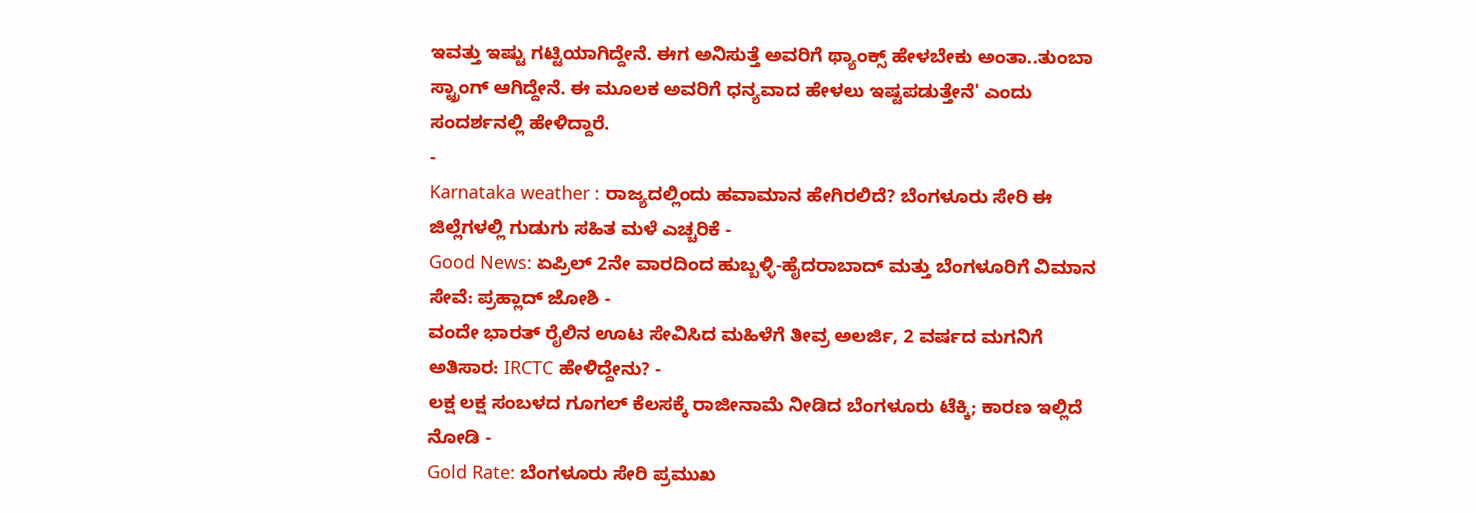ಇವತ್ತು ಇಷ್ಟು ಗಟ್ಟಿಯಾಗಿದ್ದೇನೆ. ಈಗ ಅನಿಸುತ್ತೆ ಅವರಿಗೆ ಥ್ಯಾಂಕ್ಸ್ ಹೇಳಬೇಕು ಅಂತಾ..ತುಂಬಾ ಸ್ಟ್ರಾಂಗ್ ಆಗಿದ್ದೇನೆ. ಈ ಮೂಲಕ ಅವರಿಗೆ ಧನ್ಯವಾದ ಹೇಳಲು ಇಷ್ಟಪಡುತ್ತೇನೆ' ಎಂದು ಸಂದರ್ಶನಲ್ಲಿ ಹೇಳಿದ್ದಾರೆ.
-
Karnataka weather : ರಾಜ್ಯದಲ್ಲಿಂದು ಹವಾಮಾನ ಹೇಗಿರಲಿದೆ? ಬೆಂಗಳೂರು ಸೇರಿ ಈ ಜಿಲ್ಲೆಗಳಲ್ಲಿ ಗುಡುಗು ಸಹಿತ ಮಳೆ ಎಚ್ಚರಿಕೆ -
Good News: ಏಪ್ರಿಲ್ 2ನೇ ವಾರದಿಂದ ಹುಬ್ಬಳ್ಳಿ-ಹೈದರಾಬಾದ್ ಮತ್ತು ಬೆಂಗಳೂರಿಗೆ ವಿಮಾನ ಸೇವೆ: ಪ್ರಹ್ಲಾದ್ ಜೋಶಿ -
ವಂದೇ ಭಾರತ್ ರೈಲಿನ ಊಟ ಸೇವಿಸಿದ ಮಹಿಳೆಗೆ ತೀವ್ರ ಅಲರ್ಜಿ, 2 ವರ್ಷದ ಮಗನಿಗೆ ಅತಿಸಾರ: IRCTC ಹೇಳಿದ್ದೇನು? -
ಲಕ್ಷ ಲಕ್ಷ ಸಂಬಳದ ಗೂಗಲ್ ಕೆಲಸಕ್ಕೆ ರಾಜೀನಾಮೆ ನೀಡಿದ ಬೆಂಗಳೂರು ಟೆಕ್ಕಿ; ಕಾರಣ ಇಲ್ಲಿದೆ ನೋಡಿ -
Gold Rate: ಬೆಂಗಳೂರು ಸೇರಿ ಪ್ರಮುಖ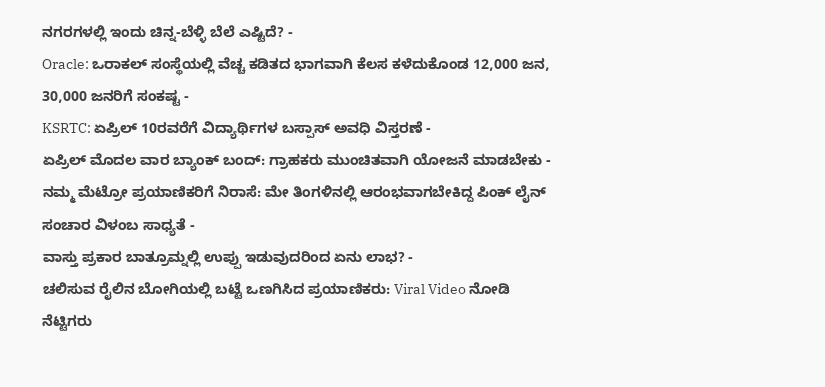ನಗರಗಳಲ್ಲಿ ಇಂದು ಚಿನ್ನ-ಬೆಳ್ಳಿ ಬೆಲೆ ಎಷ್ಟಿದೆ? -
Oracle: ಒರಾಕಲ್ ಸಂಸ್ಥೆಯಲ್ಲಿ ವೆಚ್ಚ ಕಡಿತದ ಭಾಗವಾಗಿ ಕೆಲಸ ಕಳೆದುಕೊಂಡ 12,000 ಜನ, 30,000 ಜನರಿಗೆ ಸಂಕಷ್ಟ -
KSRTC: ಏಪ್ರಿಲ್ 10ರವರೆಗೆ ವಿದ್ಯಾರ್ಥಿಗಳ ಬಸ್ಪಾಸ್ ಅವಧಿ ವಿಸ್ತರಣೆ -
ಏಪ್ರಿಲ್ ಮೊದಲ ವಾರ ಬ್ಯಾಂಕ್ ಬಂದ್: ಗ್ರಾಹಕರು ಮುಂಚಿತವಾಗಿ ಯೋಜನೆ ಮಾಡಬೇಕು -
ನಮ್ಮ ಮೆಟ್ರೋ ಪ್ರಯಾಣಿಕರಿಗೆ ನಿರಾಸೆ: ಮೇ ತಿಂಗಳಿನಲ್ಲಿ ಆರಂಭವಾಗಬೇಕಿದ್ದ ಪಿಂಕ್ ಲೈನ್ ಸಂಚಾರ ವಿಳಂಬ ಸಾಧ್ಯತೆ -
ವಾಸ್ತು ಪ್ರಕಾರ ಬಾತ್ರೂಮ್ನಲ್ಲಿ ಉಪ್ಪು ಇಡುವುದರಿಂದ ಏನು ಲಾಭ? -
ಚಲಿಸುವ ರೈಲಿನ ಬೋಗಿಯಲ್ಲಿ ಬಟ್ಟೆ ಒಣಗಿಸಿದ ಪ್ರಯಾಣಿಕರು: Viral Video ನೋಡಿ ನೆಟ್ಟಿಗರು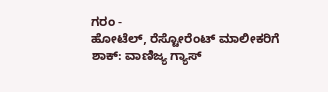ಗರಂ -
ಹೋಟೆಲ್, ರೆಸ್ಟೋರೆಂಟ್ ಮಾಲೀಕರಿಗೆ ಶಾಕ್: ವಾಣಿಜ್ಯ ಗ್ಯಾಸ್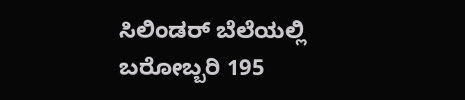ಸಿಲಿಂಡರ್ ಬೆಲೆಯಲ್ಲಿ ಬರೋಬ್ಬರಿ 195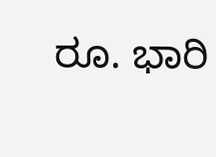ರೂ. ಭಾರಿ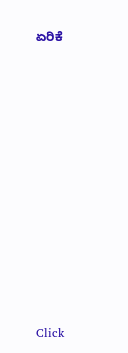ಏರಿಕೆ












Click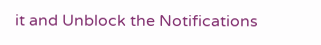it and Unblock the Notifications